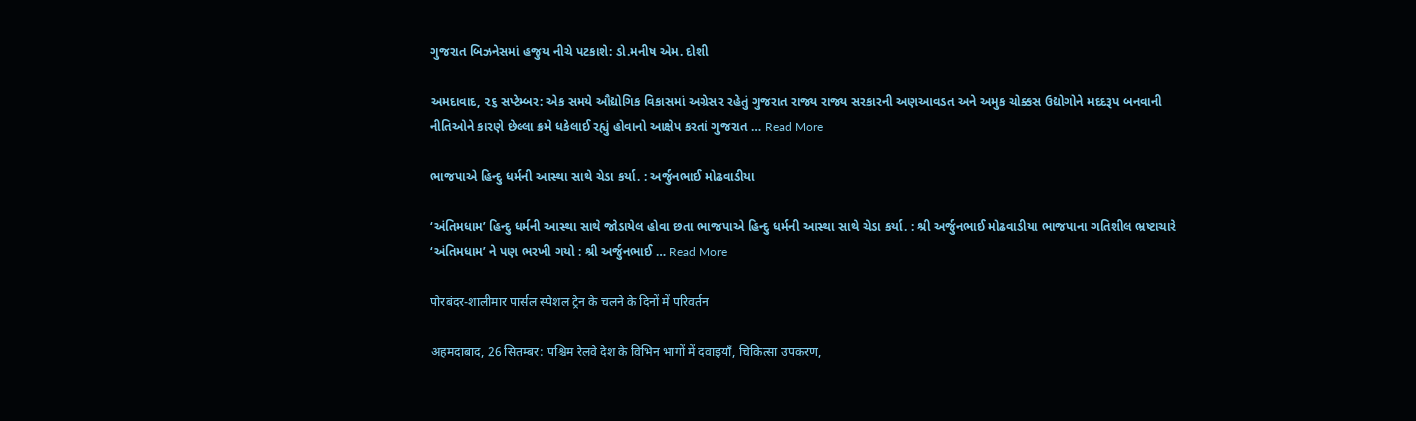ગુજરાત બિઝનેસમાં હજુય નીચે પટકાશે: ડો.મનીષ એમ. દોશી

અમદાવાદ, ૨૬ સપ્ટેમ્બર: એક સમયે ઔદ્યોગિક વિકાસમાં અગ્રેસર રહેતું ગુજરાત રાજ્ય રાજ્ય સરકારની અણઆવડત અને અમુક ચોક્કસ ઉદ્યોગોને મદદરૂપ બનવાની નીતિઓને કારણે છેલ્લા ક્રમે ધકેલાઈ રહ્યું હોવાનો આક્ષેપ કરતાં ગુજરાત … Read More

ભાજપાએ હિન્દુ ધર્મની આસ્થા સાથે ચેડા કર્યા. : અર્જુનભાઈ મોઢવાડીયા

‘અંતિમધામ’ હિન્દુ ધર્મની આસ્થા સાથે જોડાયેલ હોવા છતા ભાજપાએ હિન્દુ ધર્મની આસ્થા સાથે ચેડા કર્યા. : શ્રી અર્જુનભાઈ મોઢવાડીયા ભાજપાના ગતિશીલ ભ્રષ્ટાચારે ‘અંતિમધામ’ ને પણ ભરખી ગયો : શ્રી અર્જુનભાઈ … Read More

पोरबंदर-शालीमार पार्सल स्पेशल ट्रेन के चलने के दिनों में परिवर्तन

अहमदाबाद, 26 सितम्बर: पश्चिम रेलवे देश के विभिन भागों में दवाइयाँ, चिकित्सा उपकरण,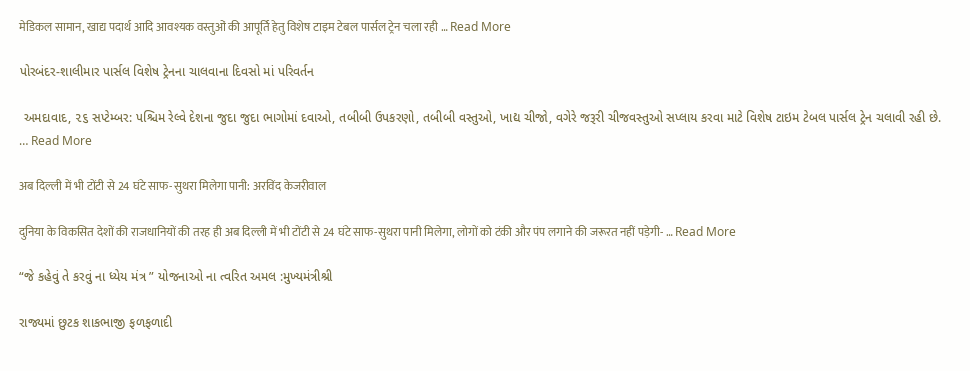मेडिकल सामान, खाद्य पदार्थ आदि आवश्यक वस्तुओं की आपूर्ति हेतु विशेष टाइम टेबल पार्सल ट्रेन चला रही … Read More

પોરબંદર-શાલીમાર પાર્સલ વિશેષ ટ્રેનના ચાલવાના દિવસો માં પરિવર્તન

 અમદાવાદ, ૨૬ સપ્ટેમ્બર: પશ્ચિમ રેલ્વે દેશના જુદા જુદા ભાગોમાં દવાઓ, તબીબી ઉપકરણો, તબીબી વસ્તુઓ, ખાદ્ય ચીજો, વગેરે જરૂરી ચીજવસ્તુઓ સપ્લાય કરવા માટે વિશેષ ટાઇમ ટેબલ પાર્સલ ટ્રેન ચલાવી રહી છે. … Read More

अब दिल्ली में भी टोंटी से 24 घंटे साफ-सुथरा मिलेगा पानी: अरविंद केजरीवाल

दुनिया के विकसित देशों की राजधानियों की तरह ही अब दिल्ली में भी टोंटी से 24 घंटे साफ-सुथरा पानी मिलेगा, लोगों को टंकी और पंप लगाने की जरूरत नहीं पड़ेगी- … Read More

“જે કહેવું તે કરવું ના ધ્યેય મંત્ર ” યોજનાઓ ના ત્વરિત અમલ :મુખ્યમંત્રીશ્રી

રાજ્યમાં છુટક શાકભાજી ફળફળાદી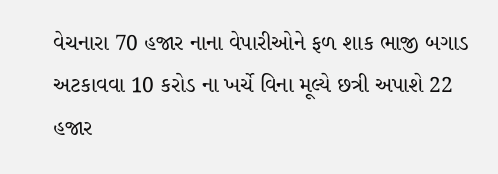વેચનારા 70 હજાર નાના વેપારીઓને ફળ શાક ભાજી બગાડ અટકાવવા 10 કરોડ ના ખર્ચે વિના મૂલ્યે છત્રી અપાશે 22 હજાર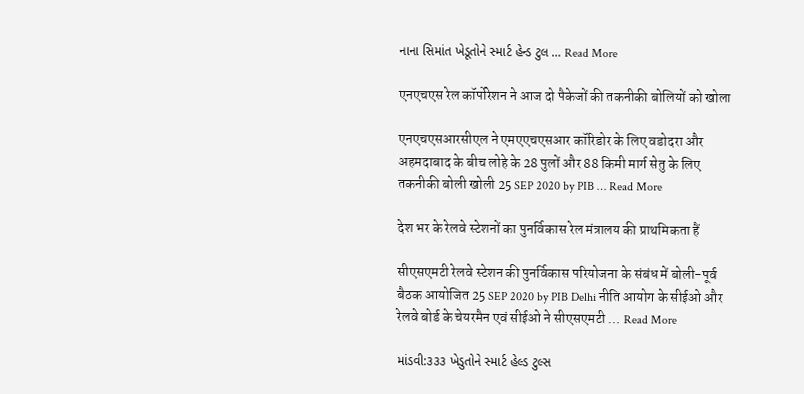નાના સિમાંત ખેડૂતોને સ્માર્ટ હેન્ડ ટુલ … Read More

एनएचएस रेल कॉर्पोरेशन ने आज दो पैकेजों की तकनीकी बोलियों को खोला

एनएचएसआरसीएल ने एमएएचएसआर कॉरिडोर के लिए वडोदरा और अहमदाबाद के बीच लोहे के 28 पुलों और 88 किमी मार्ग सेतु के लिए तकनीकी बोली खोली 25 SEP 2020 by PIB … Read More

देश भर के रेलवे स्टेशनों का पुनर्विकास रेल मंत्रालय की प्राथमिकता हैं

सीएसएमटी रेलवे स्टेशन की पुनर्विकास परियोजना के संबंध में बोली-पूर्व बैठक आयोजित 25 SEP 2020 by PIB Delhi नीति आयोग के सीईओ और रेलवे बोर्ड के चेयरमैन एवं सीईओ ने सीएसएमटी … Read More

માંડવી:૩૩૩ ખેડુતોને સ્માર્ટ હેલ્ડ ટુલ્સ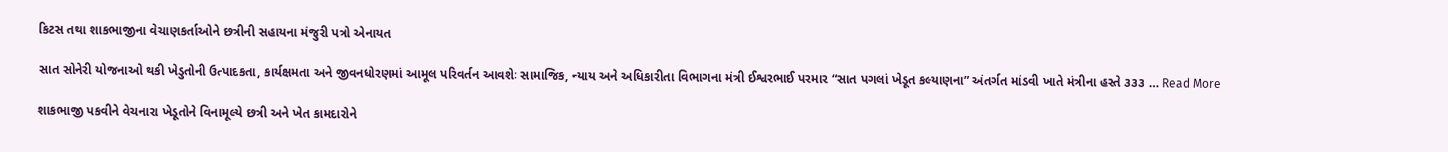કિટસ તથા શાકભાજીના વેચાણકર્તાઓને છત્રીની સહાયના મંજુરી પત્રો એનાયત

સાત સોનેરી યોજનાઓ થકી ખેડુતોની ઉત્પાદકતા, કાર્યક્ષમતા અને જીવનધોરણમાં આમૂલ પરિવર્તન આવશેઃ સામાજિક, ન્યાય અને અધિકારીતા વિભાગના મંત્રી ઈશ્વરભાઈ પરમાર “સાત પગલાં ખેડૂત કલ્યાણના” અંતર્ગત માંડવી ખાતે મંત્રીના હસ્તે ૩૩૩ … Read More

શાકભાજી પકવીને વેચનારા ખેડૂતોને વિનામૂલ્યે છત્રી અને ખેત કામદારોને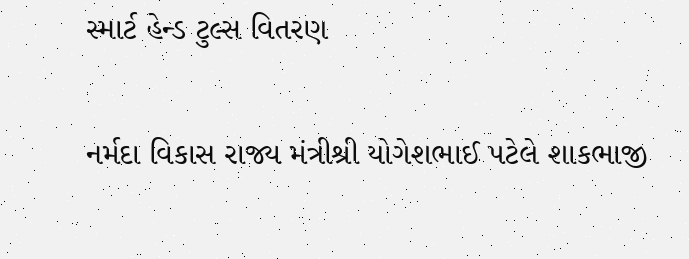સ્માર્ટ હેન્ડ ટુલ્સ વિતરણ

નર્મદા વિકાસ રાજ્ય મંત્રીશ્રી યોગેશભાઈ પટેલે શાકભાજી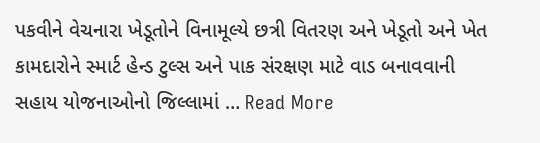પકવીને વેચનારા ખેડૂતોને વિનામૂલ્યે છત્રી વિતરણ અને ખેડૂતો અને ખેત કામદારોને સ્માર્ટ હેન્ડ ટુલ્સ અને પાક સંરક્ષણ માટે વાડ બનાવવાની સહાય યોજનાઓનો જિલ્લામાં … Read More